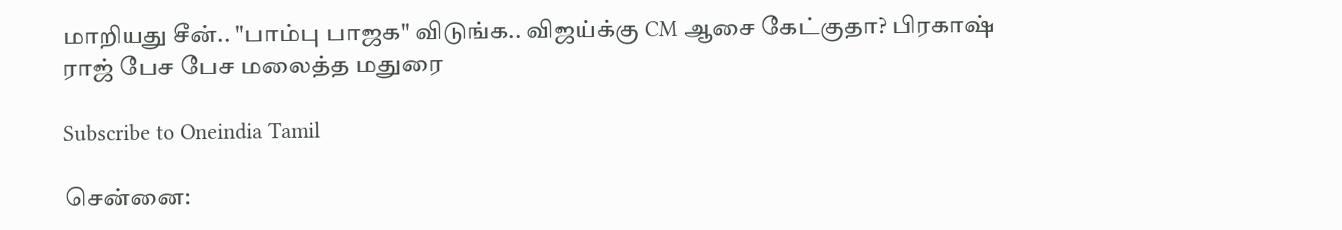மாறியது சீன்.. "பாம்பு பாஜக" விடுங்க.. விஜய்க்கு CM ஆசை கேட்குதா? பிரகாஷ் ராஜ் பேச பேச மலைத்த மதுரை

Subscribe to Oneindia Tamil

சென்னை: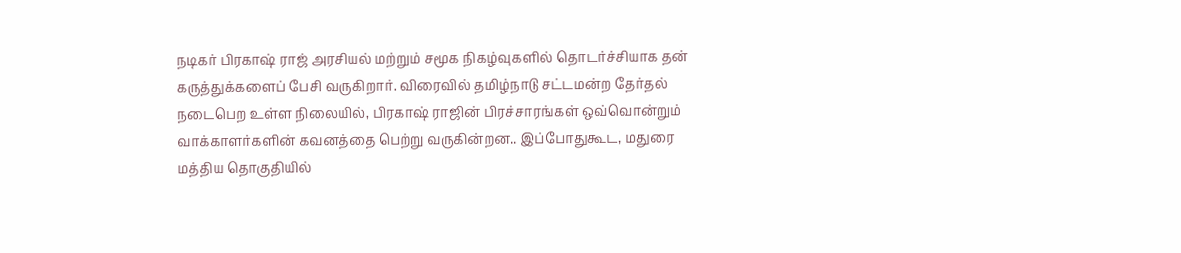நடிகர் பிரகாஷ் ராஜ் அரசியல் மற்றும் சமூக நிகழ்வுகளில் தொடர்ச்சியாக தன் கருத்துக்களைப் பேசி வருகிறார். விரைவில் தமிழ்நாடு சட்டமன்ற தேர்தல் நடைபெற உள்ள நிலையில், பிரகாஷ் ராஜின் பிரச்சாரங்கள் ஒவ்வொன்றும் வாக்காளர்களின் கவனத்தை பெற்று வருகின்றன.. இப்போதுகூட, மதுரை மத்திய தொகுதியில்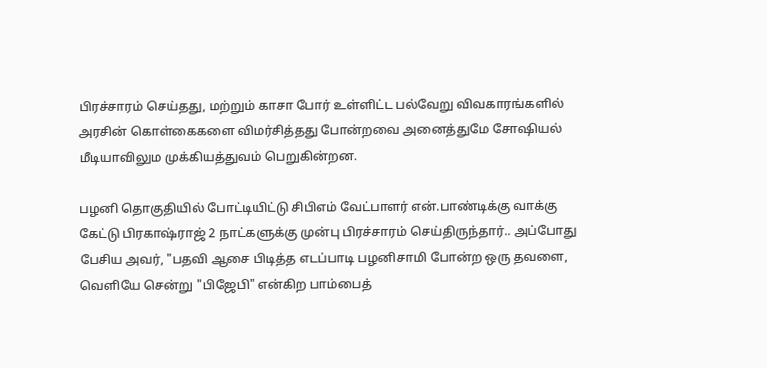பிரச்சாரம் செய்தது, மற்றும் காசா போர் உள்ளிட்ட பல்வேறு விவகாரங்களில் அரசின் கொள்கைகளை விமர்சித்தது போன்றவை அனைத்துமே சோஷியல் மீடியாவிலும முக்கியத்துவம் பெறுகின்றன.

பழனி தொகுதியில் போட்டியிட்டு சிபிஎம் வேட்பாளர் என்.பாண்டிக்கு வாக்கு கேட்டு பிரகாஷ்ராஜ் 2 நாட்களுக்கு முன்பு பிரச்சாரம் செய்திருந்தார்.. அப்போது பேசிய அவர், "பதவி ஆசை பிடித்த எடப்பாடி பழனிசாமி போன்ற ஒரு தவளை, வெளியே சென்று "பிஜேபி" என்கிற பாம்பைத்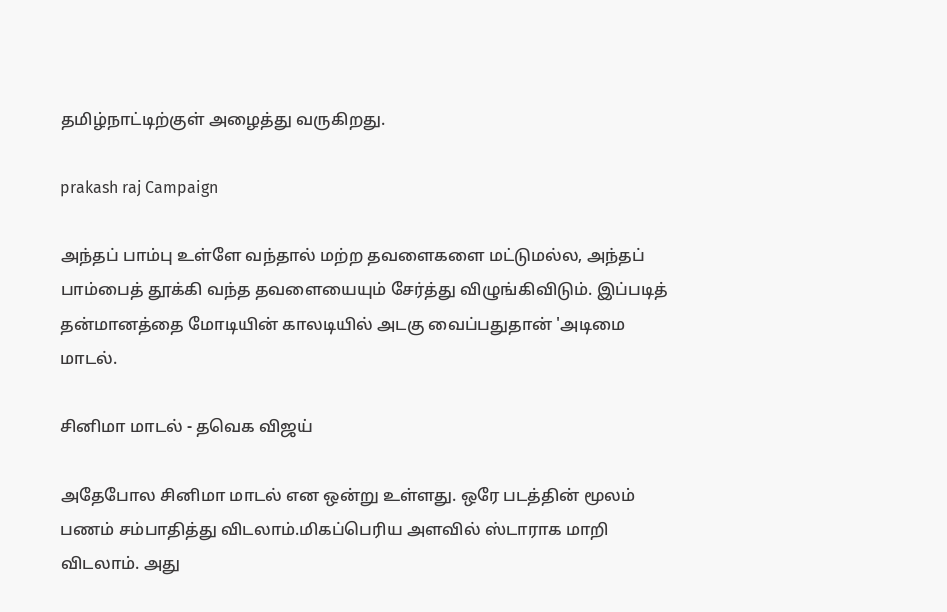தமிழ்நாட்டிற்குள் அழைத்து வருகிறது.

prakash raj Campaign

அந்தப் பாம்பு உள்ளே வந்தால் மற்ற தவளைகளை மட்டுமல்ல, அந்தப் பாம்பைத் தூக்கி வந்த தவளையையும் சேர்த்து விழுங்கிவிடும். இப்படித் தன்மானத்தை மோடியின் காலடியில் அடகு வைப்பதுதான் 'அடிமை மாடல்.

சினிமா மாடல் - தவெக விஜய்

அதேபோல சினிமா மாடல் என ஒன்று உள்ளது. ஒரே படத்தின் மூலம் பணம் சம்பாதித்து விடலாம்.மிகப்பெரிய அளவில் ஸ்டாராக மாறி விடலாம். அது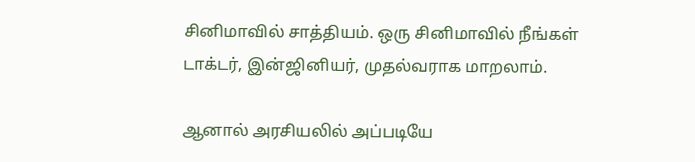சினிமாவில் சாத்தியம். ஒரு சினிமாவில் நீங்கள் டாக்டர், இன்ஜினியர், முதல்வராக மாறலாம்.

ஆனால் அரசியலில் அப்படியே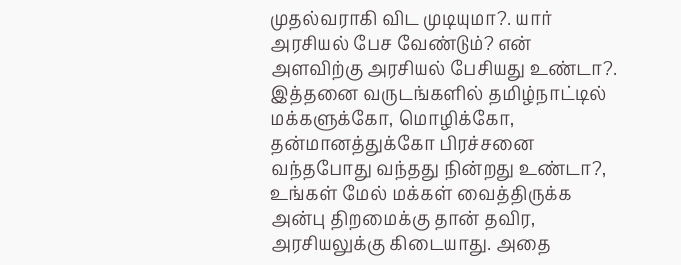முதல்வராகி விட முடியுமா?. யார் அரசியல் பேச வேண்டும்? என் அளவிற்கு அரசியல் பேசியது உண்டா?. இத்தனை வருடங்களில் தமிழ்நாட்டில் மக்களுக்கோ, மொழிக்கோ, தன்மானத்துக்கோ பிரச்சனை வந்தபோது வந்தது நின்றது உண்டா?, உங்கள் மேல் மக்கள் வைத்திருக்க அன்பு திறமைக்கு தான் தவிர, அரசியலுக்கு கிடையாது. அதை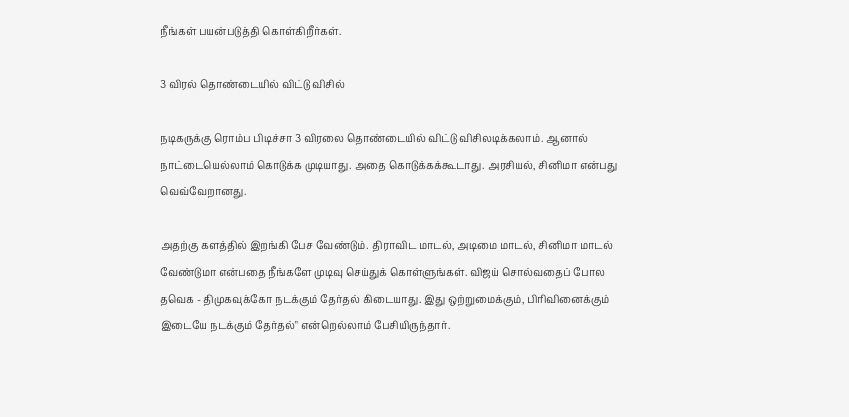நீங்கள் பயன்படுத்தி கொள்கிறீர்கள்.

3 விரல் தொண்டையில் விட்டு விசில்

நடிகருக்கு ரொம்ப பிடிச்சா 3 விரலை தொண்டையில் விட்டு விசிலடிக்கலாம். ஆனால் நாட்டையெல்லாம் கொடுக்க முடியாது. அதை கொடுக்கக்கூடாது. அரசியல், சினிமா என்பது வெவ்வேறானது.

அதற்கு களத்தில் இறங்கி பேச வேண்டும். திராவிட மாடல், அடிமை மாடல், சினிமா மாடல் வேண்டுமா என்பதை நீங்களே முடிவு செய்துக் கொள்ளுங்கள். விஜய் சொல்வதைப் போல தவெக - திமுகவுக்கோ நடக்கும் தேர்தல் கிடையாது. இது ஒற்றுமைக்கும், பிரிவினைக்கும் இடையே நடக்கும் தேர்தல்" என்றெல்லாம் பேசியிருந்தார்.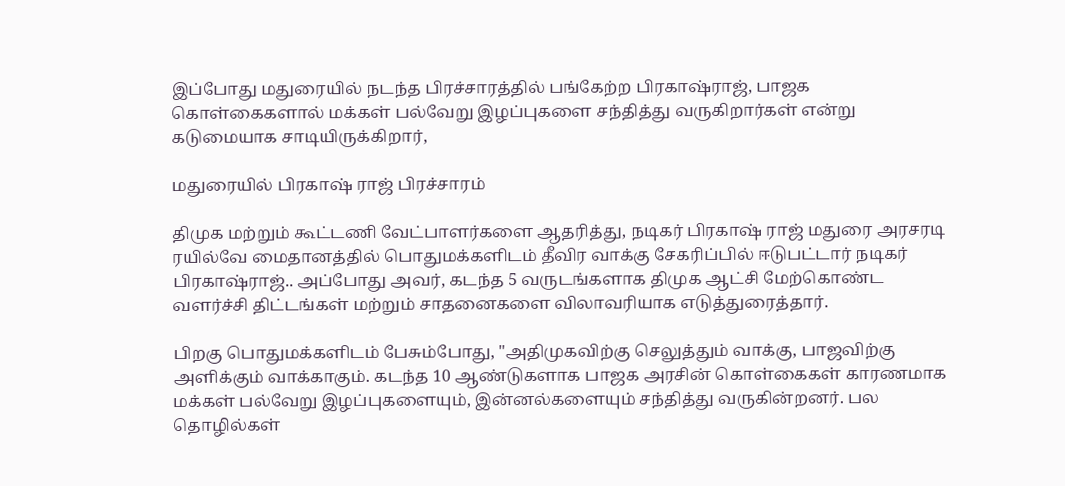இப்போது மதுரையில் நடந்த பிரச்சாரத்தில் பங்கேற்ற பிரகாஷ்ராஜ், பாஜக கொள்கைகளால் மக்கள் பல்வேறு இழப்புகளை சந்தித்து வருகிறார்கள் என்று கடுமையாக சாடியிருக்கிறார்,

மதுரையில் பிரகாஷ் ராஜ் பிரச்சாரம்

திமுக மற்றும் கூட்டணி வேட்பாளர்களை ஆதரித்து, நடிகர் பிரகாஷ் ராஜ் மதுரை அரசரடி ரயில்வே மைதானத்தில் பொதுமக்களிடம் தீவிர வாக்கு சேகரிப்பில் ஈடுபட்டார் நடிகர் பிரகாஷ்ராஜ்.. அப்போது அவர், கடந்த 5 வருடங்களாக திமுக ஆட்சி மேற்கொண்ட வளர்ச்சி திட்டங்கள் மற்றும் சாதனைகளை விலாவரியாக எடுத்துரைத்தார்.

பிறகு பொதுமக்களிடம் பேசும்போது, "அதிமுகவிற்கு செலுத்தும் வாக்கு, பாஜவிற்கு அளிக்கும் வாக்காகும். கடந்த 10 ஆண்டுகளாக பாஜக அரசின் கொள்கைகள் காரணமாக மக்கள் பல்வேறு இழப்புகளையும், இன்னல்களையும் சந்தித்து வருகின்றனர். பல தொழில்கள்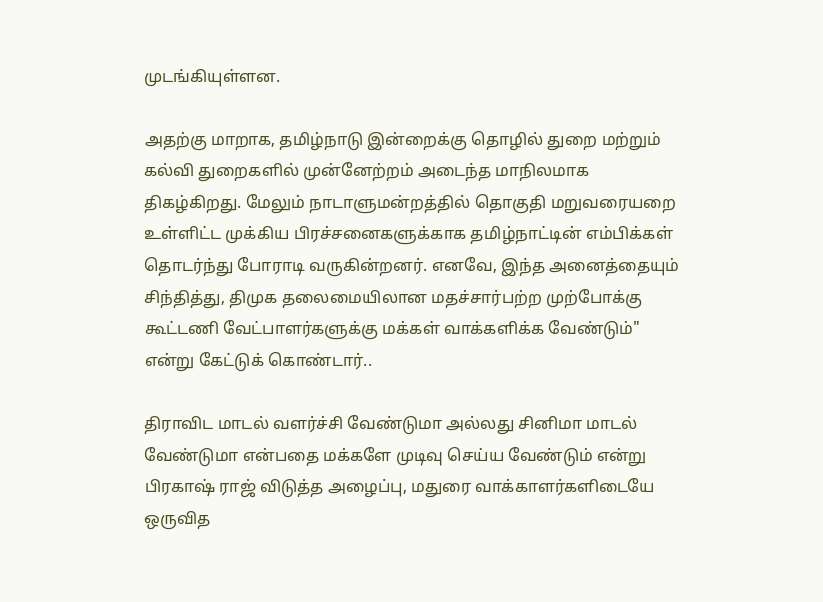முடங்கியுள்ளன.

அதற்கு மாறாக, தமிழ்நாடு இன்றைக்கு தொழில் துறை மற்றும் கல்வி துறைகளில் முன்னேற்றம் அடைந்த மாநிலமாக திகழ்கிறது. மேலும் நாடாளுமன்றத்தில் தொகுதி மறுவரையறை உள்ளிட்ட முக்கிய பிரச்சனைகளுக்காக தமிழ்நாட்டின் எம்பிக்கள் தொடர்ந்து போராடி வருகின்றனர். எனவே, இந்த அனைத்தையும் சிந்தித்து, திமுக தலைமையிலான மதச்சார்பற்ற முற்போக்கு கூட்டணி வேட்பாளர்களுக்கு மக்கள் வாக்களிக்க வேண்டும்" என்று கேட்டுக் கொண்டார்..

திராவிட மாடல் வளர்ச்சி வேண்டுமா அல்லது சினிமா மாடல் வேண்டுமா என்பதை மக்களே முடிவு செய்ய வேண்டும் என்று பிரகாஷ் ராஜ் விடுத்த அழைப்பு, மதுரை வாக்காளர்களிடையே ஒருவித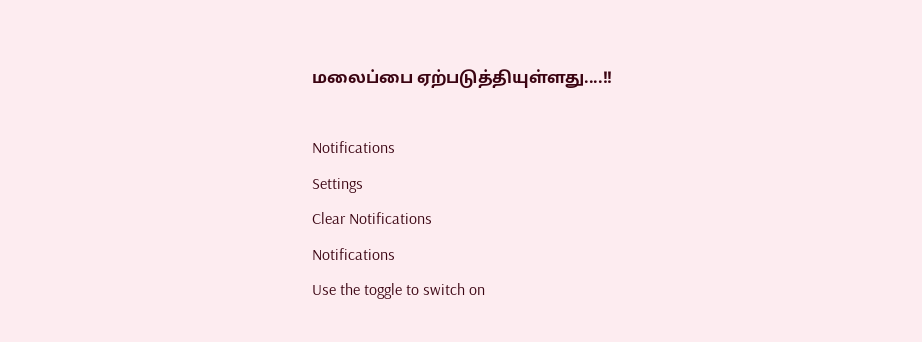மலைப்பை ஏற்படுத்தியுள்ளது....!!

Notifications
Settings
Clear Notifications
Notifications
Use the toggle to switch on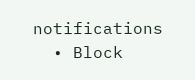notifications
  • Block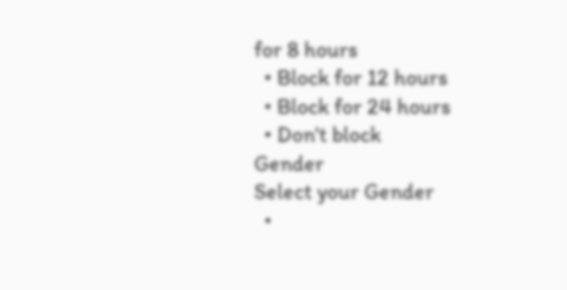for 8 hours
  • Block for 12 hours
  • Block for 24 hours
  • Don't block
Gender
Select your Gender
  •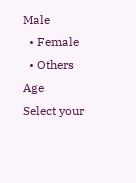Male
  • Female
  • Others
Age
Select your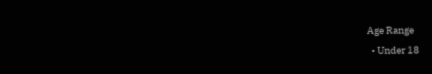Age Range
  • Under 18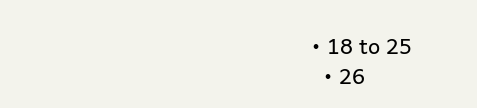• 18 to 25
  • 26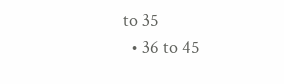to 35
  • 36 to 45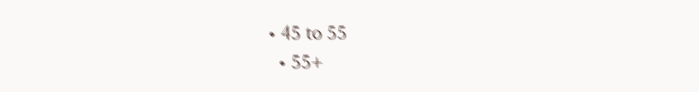• 45 to 55
  • 55+